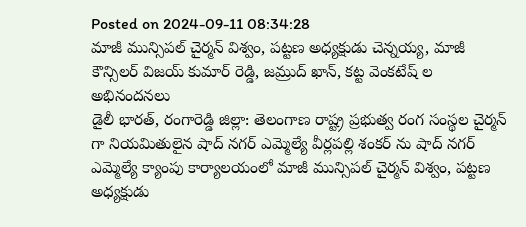Posted on 2024-09-11 08:34:28
మాజీ మున్సిపల్ చైర్మన్ విశ్వం, పట్టణ అధ్యక్షుడు చెన్నయ్య, మాజీ కౌన్సిలర్ విజయ్ కుమార్ రెడ్డి, జమ్రుద్ ఖాన్, కట్ట వెంకటేష్ ల అభినందనలు
డైలీ భారత్, రంగారెడ్డి జిల్లా: తెలంగాణ రాష్ట్ర ప్రభుత్వ రంగ సంస్థల చైర్మన్ గా నియమితులైన షాద్ నగర్ ఎమ్మెల్యే వీర్లపల్లి శంకర్ ను షాద్ నగర్ ఎమ్మెల్యే క్యాంపు కార్యాలయంలో మాజీ మున్సిపల్ చైర్మన్ విశ్వం, పట్టణ అధ్యక్షుడు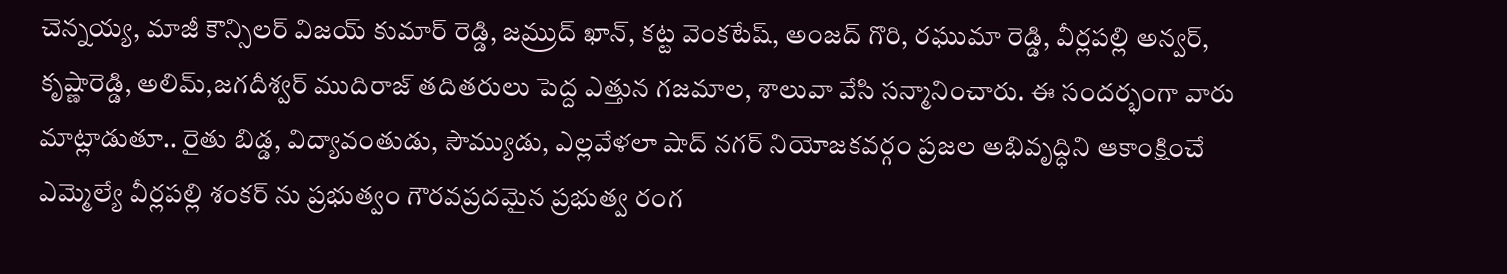చెన్నయ్య, మాజీ కౌన్సిలర్ విజయ్ కుమార్ రెడ్డి, జమ్రుద్ ఖాన్, కట్ట వెంకటేష్, అంజద్ గొరి, రఘుమా రెడ్డి, వీర్లపల్లి అన్వర్, కృష్ణారెడ్డి, అలిమ్,జగదీశ్వర్ ముదిరాజ్ తదితరులు పెద్ద ఎత్తున గజమాల, శాలువా వేసి సన్మానించారు. ఈ సందర్భంగా వారు మాట్లాడుతూ.. రైతు బిడ్డ, విద్యావంతుడు, సౌమ్యుడు, ఎల్లవేళలా షాద్ నగర్ నియోజకవర్గం ప్రజల అభివృద్ధిని ఆకాంక్షించే ఎమ్మెల్యే వీర్లపల్లి శంకర్ ను ప్రభుత్వం గౌరవప్రదమైన ప్రభుత్వ రంగ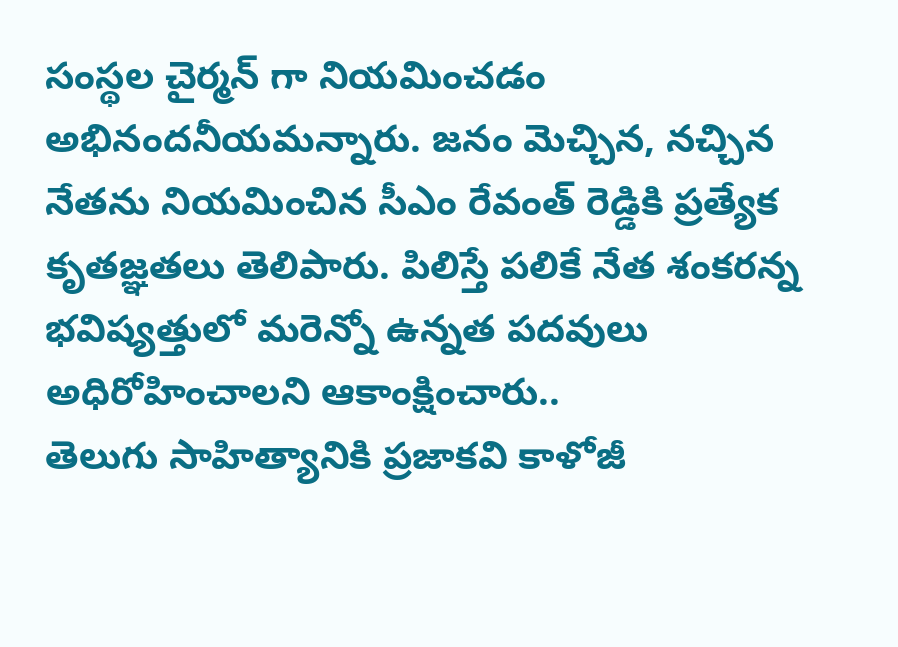సంస్థల చైర్మన్ గా నియమించడం అభినందనీయమన్నారు. జనం మెచ్చిన, నచ్చిన నేతను నియమించిన సీఎం రేవంత్ రెడ్డికి ప్రత్యేక కృతజ్ఞతలు తెలిపారు. పిలిస్తే పలికే నేత శంకరన్న భవిష్యత్తులో మరెన్నో ఉన్నత పదవులు అధిరోహించాలని ఆకాంక్షించారు..
తెలుగు సాహిత్యానికి ప్రజాకవి కాళోజీ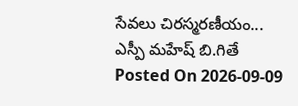సేవలు చిరస్మరణీయం... ఎస్పీ మహేష్ బి.గితే
Posted On 2026-09-09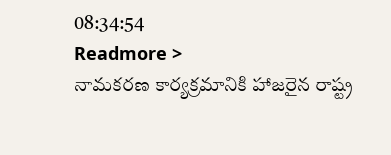08:34:54
Readmore >
నామకరణ కార్యక్రమానికి హాజరైన రాష్ట్ర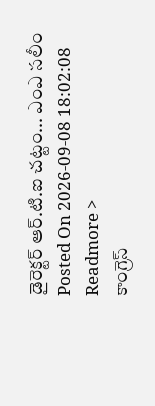డైరెక్టర్ ఆర్.టి.ఐ చట్టం... ఎంఎ సలీం
Posted On 2026-09-08 18:02:08
Readmore >
కాంగ్రెస్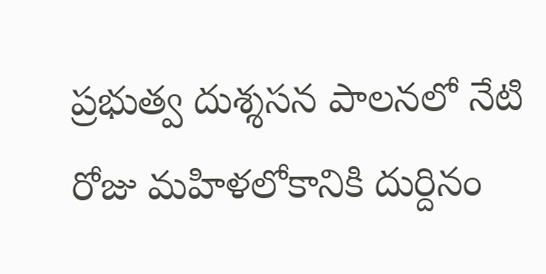ప్రభుత్వ దుశ్శసన పాలనలో నేటి రోజు మహిళలోకానికి దుర్దినం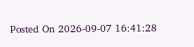Posted On 2026-09-07 16:41:28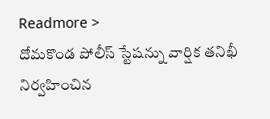Readmore >
దోమకొండ పోలీస్ స్టేషన్ను వార్షిక తనిఖీ నిర్వహించిన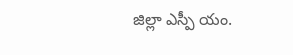జిల్లా ఎస్పీ యం.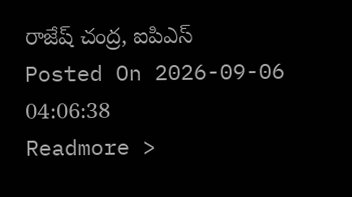రాజేష్ చంద్ర, ఐపిఎస్
Posted On 2026-09-06 04:06:38
Readmore >